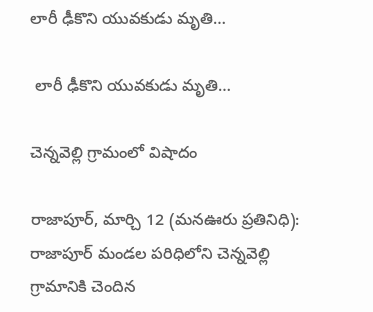లారీ ఢీకొని యువకుడు మృతి…

 లారీ ఢీకొని యువకుడు మృతి…

చెన్నవెల్లి గ్రామంలో విషాదం

రాజాపూర్, మార్చి 12 (మనఊరు ప్రతినిధి): రాజాపూర్ మండల పరిధిలోని చెన్నవెల్లి గ్రామానికి చెందిన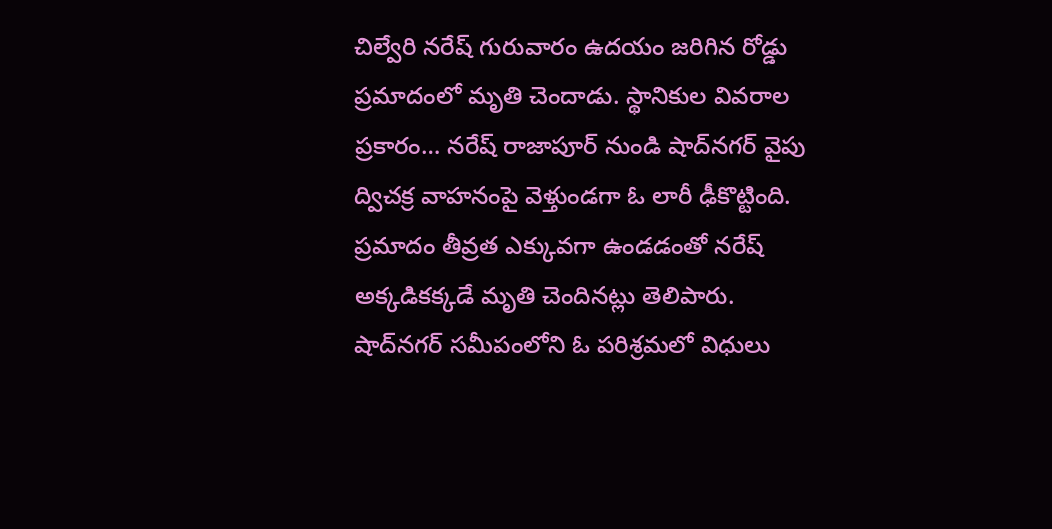చిల్వేరి నరేష్ గురువారం ఉదయం జరిగిన రోడ్డు ప్రమాదంలో మృతి చెందాడు. స్థానికుల వివరాల ప్రకారం… నరేష్ రాజాపూర్ నుండి షాద్‌నగర్ వైపు ద్విచక్ర వాహనంపై వెళ్తుండగా ఓ లారీ ఢీకొట్టింది. ప్రమాదం తీవ్రత ఎక్కువగా ఉండడంతో నరేష్ అక్కడికక్కడే మృతి చెందినట్లు తెలిపారు. షాద్‌నగర్ సమీపంలోని ఓ పరిశ్రమలో విధులు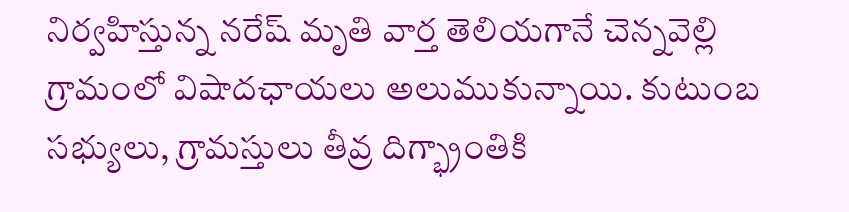నిర్వహిస్తున్న నరేష్ మృతి వార్త తెలియగానే చెన్నవెల్లి గ్రామంలో విషాదఛాయలు అలుముకున్నాయి. కుటుంబ సభ్యులు, గ్రామస్తులు తీవ్ర దిగ్భ్రాంతికి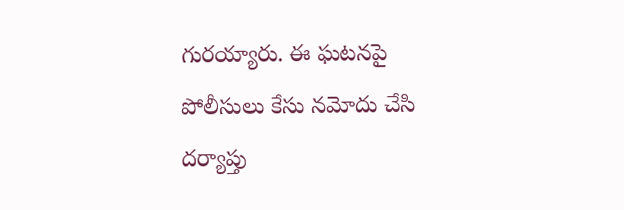గురయ్యారు. ఈ ఘటనపై పోలీసులు కేసు నమోదు చేసి దర్యాప్తు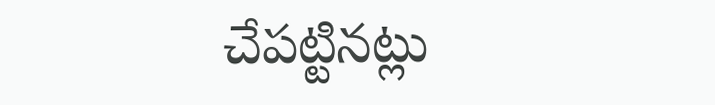చేపట్టినట్లు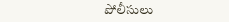పోలీసులు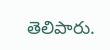తెలిపారు.